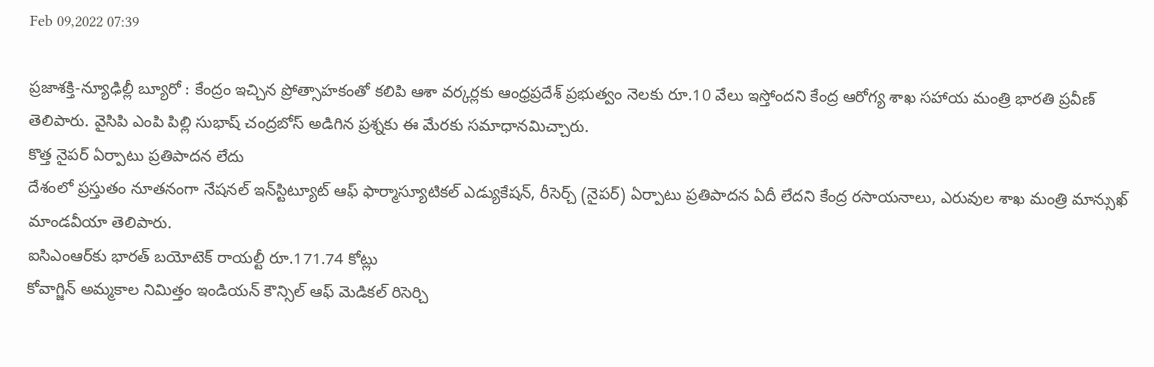Feb 09,2022 07:39

ప్రజాశక్తి-న్యూఢిల్లీ బ్యూరో : కేంద్రం ఇచ్చిన ప్రోత్సాహకంతో కలిపి ఆశా వర్కర్లకు ఆంధ్రప్రదేశ్‌ ప్రభుత్వం నెలకు రూ.10 వేలు ఇస్తోందని కేంద్ర ఆరోగ్య శాఖ సహాయ మంత్రి భారతి ప్రవీణ్‌ తెలిపారు. వైసిపి ఎంపి పిల్లి సుభాష్‌ చంద్రబోస్‌ అడిగిన ప్రశ్నకు ఈ మేరకు సమాధానమిచ్చారు.
కొత్త నైపర్‌ ఏర్పాటు ప్రతిపాదన లేదు
దేశంలో ప్రస్తుతం నూతనంగా నేషనల్‌ ఇన్‌స్టిట్యూట్‌ ఆఫ్‌ ఫార్మాస్యూటికల్‌ ఎడ్యుకేషన్‌, రీసెర్చ్‌ (నైపర్‌) ఏర్పాటు ప్రతిపాదన ఏదీ లేదని కేంద్ర రసాయనాలు, ఎరువుల శాఖ మంత్రి మాన్సుఖ్‌ మాండవీయా తెలిపారు.
ఐసిఎంఆర్‌కు భారత్‌ బయోటెక్‌ రాయల్టీ రూ.171.74 కోట్లు
కోవాగ్జిన్‌ అమ్మకాల నిమిత్తం ఇండియన్‌ కౌన్సిల్‌ ఆఫ్‌ మెడికల్‌ రిసెర్చి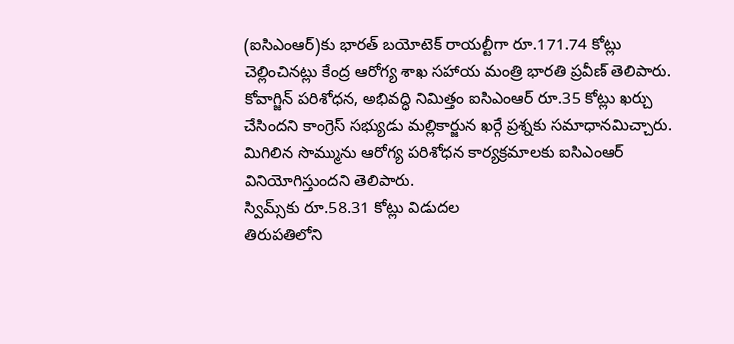(ఐసిఎంఆర్‌)కు భారత్‌ బయోటెక్‌ రాయల్టీగా రూ.171.74 కోట్లు చెల్లించినట్లు కేంద్ర ఆరోగ్య శాఖ సహాయ మంత్రి భారతి ప్రవీణ్‌ తెలిపారు. కోవాగ్జిన్‌ పరిశోధన, అభివద్ధి నిమిత్తం ఐసిఎంఆర్‌ రూ.35 కోట్లు ఖర్చు చేసిందని కాంగ్రెస్‌ సభ్యుడు మల్లికార్జున ఖర్గే ప్రశ్నకు సమాధానమిచ్చారు. మిగిలిన సొమ్మును ఆరోగ్య పరిశోధన కార్యక్రమాలకు ఐసిఎంఆర్‌ వినియోగిస్తుందని తెలిపారు.
స్విమ్స్‌కు రూ.58.31 కోట్లు విడుదల
తిరుపతిలోని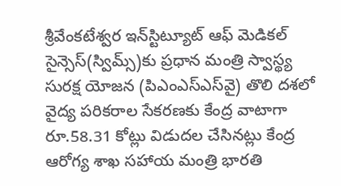శ్రీవేంకటేశ్వర ఇన్‌స్టిట్యూట్‌ ఆఫ్‌ మెడికల్‌ సైన్సెస్‌(స్విమ్స్‌)కు ప్రధాన మంత్రి స్వాస్థ్య సురక్ష యోజన (పిఎంఎస్‌ఎస్‌వై) తొలి దశలో వైద్య పరికరాల సేకరణకు కేంద్ర వాటాగా రూ.58.31 కోట్లు విడుదల చేసినట్లు కేంద్ర ఆరోగ్య శాఖ సహాయ మంత్రి భారతి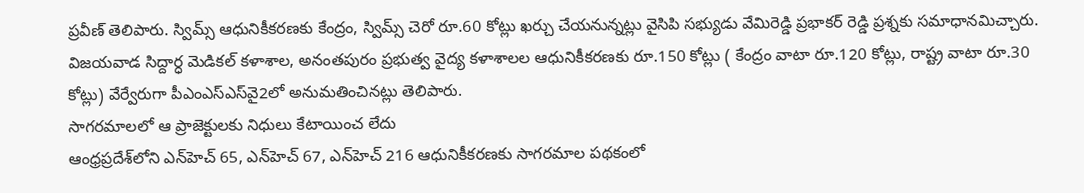ప్రవీణ్‌ తెలిపారు. స్విమ్స్‌ ఆధునికీకరణకు కేంద్రం, స్విమ్స్‌ చెరో రూ.60 కోట్లు ఖర్చు చేయనున్నట్లు వైసిపి సభ్యుడు వేమిరెడ్డి ప్రభాకర్‌ రెడ్డి ప్రశ్నకు సమాధానమిచ్చారు. విజయవాడ సిద్దార్ధ మెడికల్‌ కళాశాల, అనంతపురం ప్రభుత్వ వైద్య కళాశాలల ఆధునికీకరణకు రూ.150 కోట్లు ( కేంద్రం వాటా రూ.120 కోట్లు, రాష్ట్ర వాటా రూ.30 కోట్లు) వేర్వేరుగా పీఎంఎస్‌ఎస్‌వై2లో అనుమతించినట్లు తెలిపారు.
సాగరమాలలో ఆ ప్రాజెక్టులకు నిధులు కేటాయించ లేదు
ఆంధ్రప్రదేశ్‌లోని ఎన్‌హెచ్‌ 65, ఎన్‌హెచ్‌ 67, ఎన్‌హెచ్‌ 216 ఆధునికీకరణకు సాగరమాల పథకంలో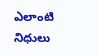ఎలాంటి నిధులు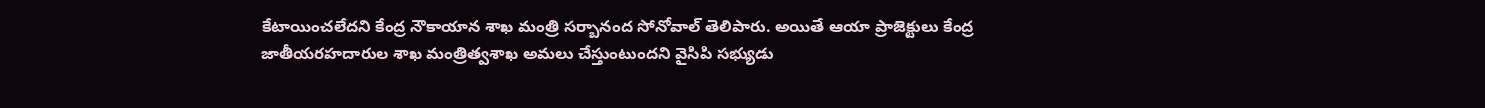కేటాయించలేదని కేంద్ర నౌకాయాన శాఖ మంత్రి సర్బానంద సోనోవాల్‌ తెలిపారు. అయితే ఆయా ప్రాజెక్టులు కేంద్ర జాతీయరహదారుల శాఖ మంత్రిత్వశాఖ అమలు చేస్తుంటుందని వైసిపి సభ్యుడు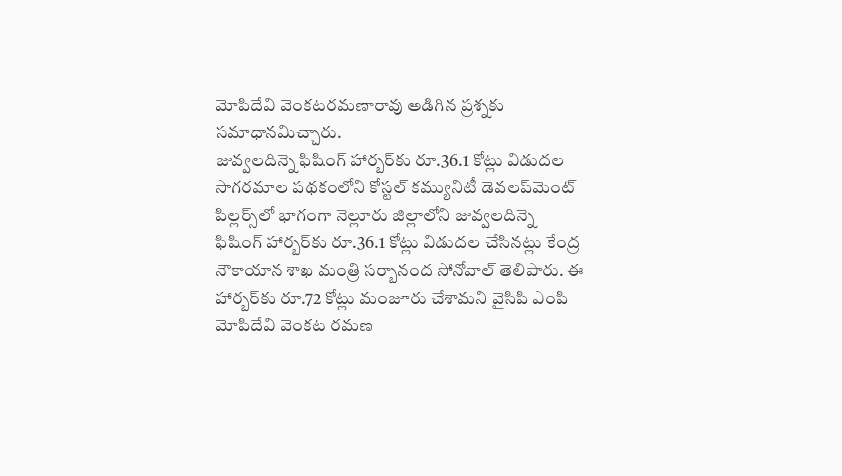మోపిదేవి వెంకటరమణారావు అడిగిన ప్రశ్నకు సమాధానమిచ్చారు.
జువ్వలదిన్నె ఫిషింగ్‌ హార్బర్‌కు రూ.36.1 కోట్లు విడుదల
సాగరమాల పథకంలోని కోస్టల్‌ కమ్యునిటీ డెవలప్‌మెంట్‌ పిల్లర్స్‌లో భాగంగా నెల్లూరు జిల్లాలోని జువ్వలదిన్నె ఫిషింగ్‌ హార్బర్‌కు రూ.36.1 కోట్లు విడుదల చేసినట్లు కేంద్ర నౌకాయాన శాఖ మంత్రి సర్బానంద సోనోవాల్‌ తెలిపారు. ఈ హార్బర్‌కు రూ.72 కోట్లు మంజూరు చేశామని వైసిపి ఎంపి మోపిదేవి వెంకట రమణ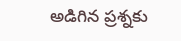అడిగిన ప్రశ్నకు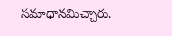సమాధానమిచ్చారు.